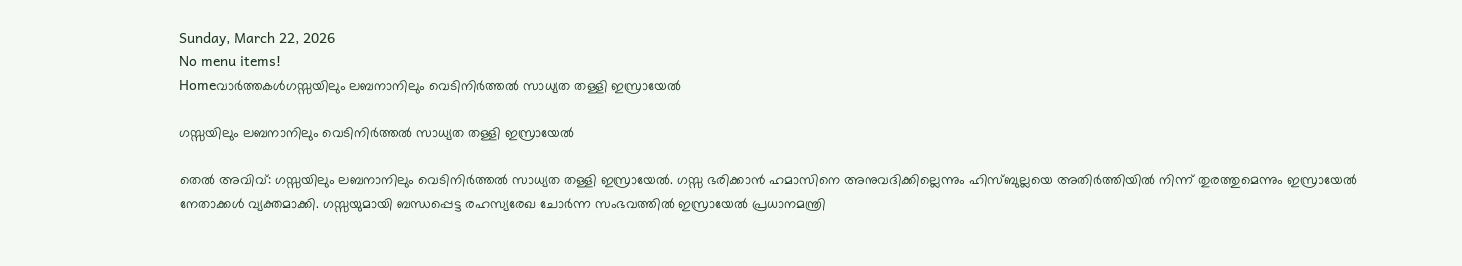Sunday, March 22, 2026
No menu items!
Homeവാർത്തകൾഗസ്സയിലും ലബനാനിലും വെടിനിർത്തൽ സാധ്യത തള്ളി ഇസ്രായേൽ

ഗസ്സയിലും ലബനാനിലും വെടിനിർത്തൽ സാധ്യത തള്ളി ഇസ്രായേൽ

തെല്‍ അവിവ്: ഗസ്സയിലും ലബനാനിലും വെടിനിർത്തൽ സാധ്യത തള്ളി ഇസ്രായേൽ. ഗസ്സ ഭരിക്കാൻ ഹമാസിനെ അനുവദിക്കില്ലെന്നും ഹിസ്ബുല്ലയെ അതിർത്തിയിൽ നിന്ന് തുരത്തുമെന്നും ഇസ്രായേൽ നേതാക്കൾ വ്യക്തമാക്കി. ഗസ്സയുമായി ബന്ധപ്പെട്ട രഹസ്യരേഖ ചോർന്ന സംഭവത്തിൽ ഇസ്രായേൽ പ്രധാനമന്ത്രി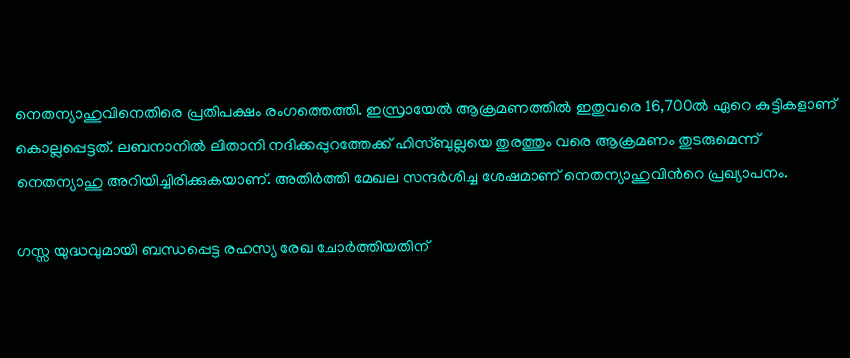നെതന്യാഹുവിനെതിരെ പ്രതിപക്ഷം രംഗത്തെത്തി. ഇസ്രായേൽ ആക്രമണത്തിൽ ഇതുവരെ 16,700ൽ ഏറെ കുട്ടികളാണ് കൊല്ലപ്പെട്ടത്. ലബനാനിൽ ലിതാനി നദിക്കപ്പുറത്തേക്ക് ഹിസ്ബുല്ലയെ തുരത്തും വരെ ആക്രമണം തുടരുമെന്ന് നെതന്യാഹു അറിയിച്ചിരിക്കുകയാണ്. അതിർത്തി മേഖല സന്ദർശിച്ച ശേഷമാണ് നെതന്യാഹുവിന്‍റെ പ്രഖ്യാപനം.

ഗസ്സ യുദ്ധവുമായി ബന്ധപ്പെട്ട രഹസ്യ രേഖ ചോർത്തിയതിന്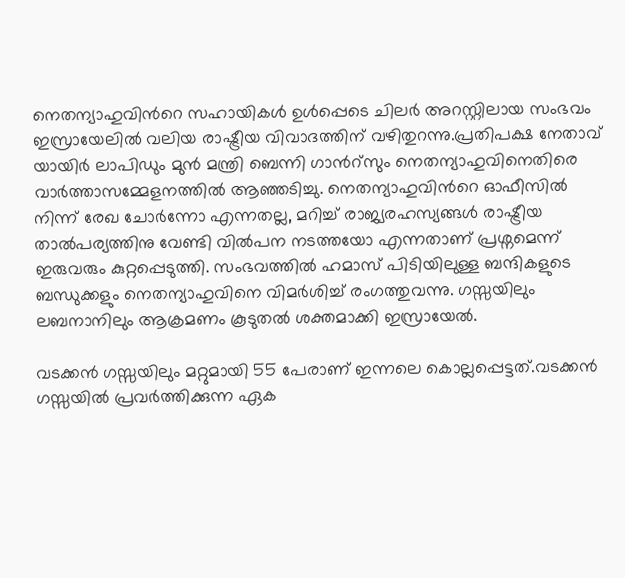നെതന്യാഹുവിന്‍റെ സഹായികൾ ഉൾപ്പെടെ ചിലർ അറസ്റ്റിലായ സംഭവം ഇസ്രായേലിൽ വലിയ രാഷ്ട്രീയ വിവാദത്തിന് വഴിതുറന്നു.പ്രതിപക്ഷ നേതാവ് യായിർ ലാപിഡും മുൻ മന്ത്രി ബെന്നി ഗാന്‍റ്സും നെതന്യാഹുവിനെതിരെ വാർത്താസമ്മേളനത്തിൽ ആഞ്ഞടിച്ചു. നെതന്യാഹുവിന്‍റെ ഓഫീസിൽ നിന്ന് രേഖ ചോർന്നോ എന്നതല്ല, മറിച്ച് രാജ്യരഹസ്യങ്ങൾ രാഷ്ട്രീയ താൽപര്യത്തിനു വേണ്ടി വിൽപന നടത്തയോ എന്നതാണ് പ്രശ്നമെന്ന് ഇരുവരും കുറ്റപ്പെടുത്തി. സംഭവത്തിൽ ഹമാസ് പിടിയിലുള്ള ബന്ദികളുടെ ബന്ധുക്കളും നെതന്യാഹുവിനെ വിമർശിച്ച് രംഗത്തുവന്നു. ഗസ്സയിലും ലബനാനിലും ആക്രമണം കൂടുതൽ ശക്തമാക്കി ഇസ്രായേൽ.

വടക്കൻ ഗസ്സയിലും മറ്റുമായി 55 പേരാണ് ഇന്നലെ കൊല്ലപ്പെട്ടത്.വടക്കൻ ഗസ്സയിൽ പ്രവർത്തിക്കുന്ന ഏക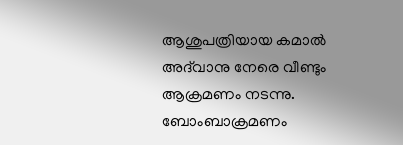ആശുപത്രിയായ കമാൽ അദ്‌വാനു നേരെ വീണ്ടും ആക്രമണം നടന്നു. ബോംബാക്രമണം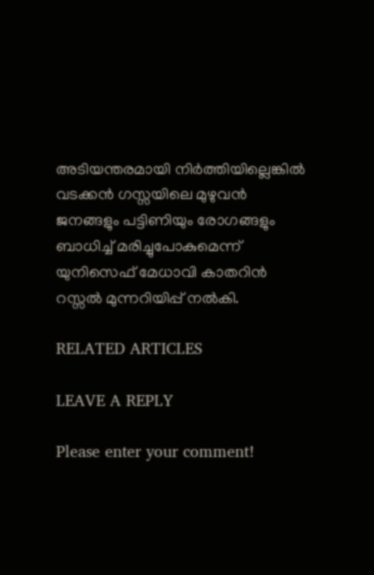അടിയന്തരമായി നിർത്തിയില്ലെങ്കിൽ വടക്കൻ ഗസ്സയിലെ മുഴുവൻ ജനങ്ങളും പട്ടിണിയും രോഗങ്ങളും ബാധിച്ച് മരിച്ചുപോകുമെന്ന് യുനിസെഫ് മേധാവി കാതറിൻ റസ്സൽ മുന്നറിയിപ്പ് നൽകി.

RELATED ARTICLES

LEAVE A REPLY

Please enter your comment!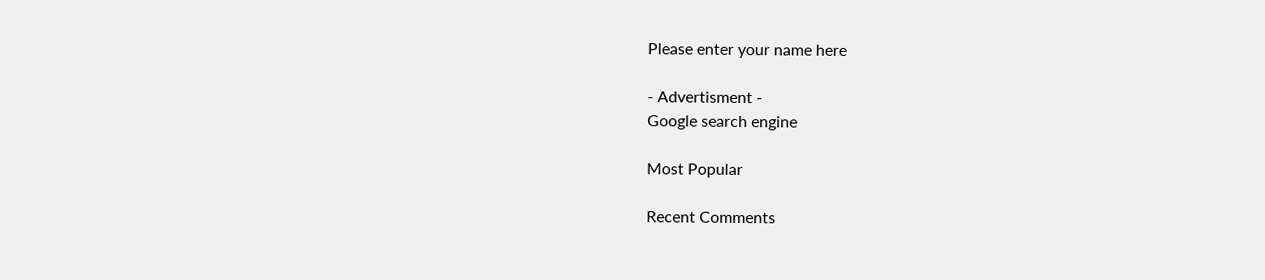Please enter your name here

- Advertisment -
Google search engine

Most Popular

Recent Comments